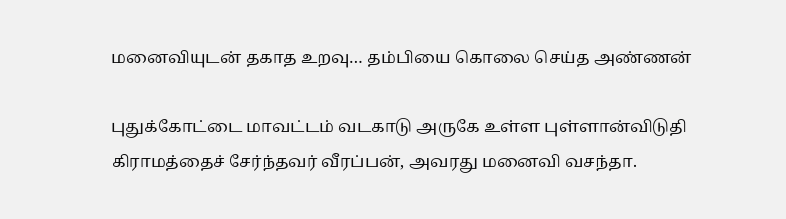மனைவியுடன் தகாத உறவு… தம்பியை கொலை செய்த அண்ணன்

புதுக்கோட்டை மாவட்டம் வடகாடு அருகே உள்ள புள்ளான்விடுதி கிராமத்தைச் சேர்ந்தவர் வீரப்பன், அவரது மனைவி வசந்தா.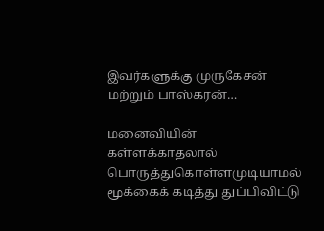இவர்களுக்கு முருகேசன் மற்றும் பாஸ்கரன்…

மனைவியின் கள்ளக்காதலால் பொருத்துகொள்ளமுடியாமல்  மூக்கைக் கடித்து துப்பிவிட்டு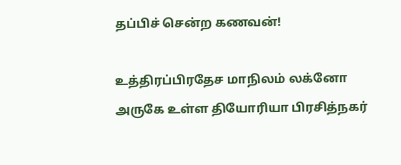தப்பிச் சென்ற கணவன்!

உத்திரப்பிரதேச மாநிலம் லக்னோ அருகே உள்ள தியோரியா பிரசித்நகர்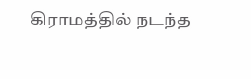கிராமத்தில் நடந்த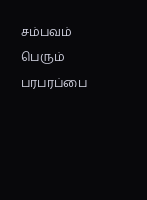சம்பவம் பெரும் பரபரப்பை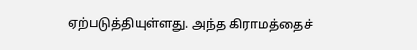ஏற்படுத்தியுள்ளது. அந்த கிராமத்தைச்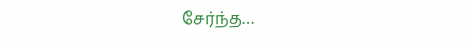சேர்ந்த…